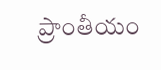ప్రాంతీయం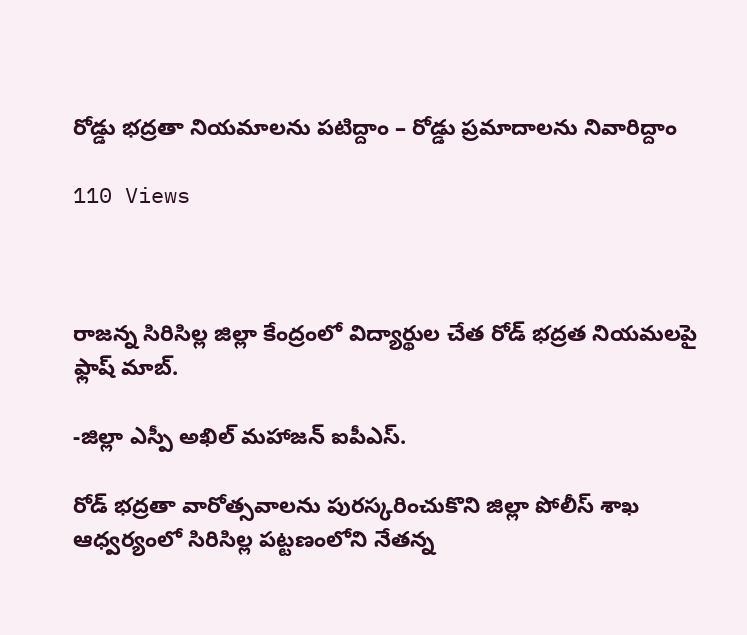రోడ్డు భద్రతా నియమాలను పటిద్దాం – రోడ్డు ప్రమాదాలను నివారిద్దాం

110 Views



రాజన్న సిరిసిల్ల జిల్లా కేంద్రంలో విద్యార్థుల చేత రోడ్ భద్రత నియమలపై ఫ్లాష్ మాబ్.

-జిల్లా ఎస్పీ అఖిల్ మహాజన్ ఐపీఎస్.

రోడ్ భద్రతా వారోత్సవాలను పురస్కరించుకొని జిల్లా పోలీస్ శాఖ ఆధ్వర్యంలో సిరిసిల్ల పట్టణంలోని నేతన్న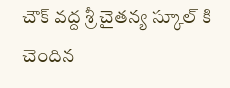చౌక్ వద్ద శ్రీ చైతన్య స్కూల్ కి చెందిన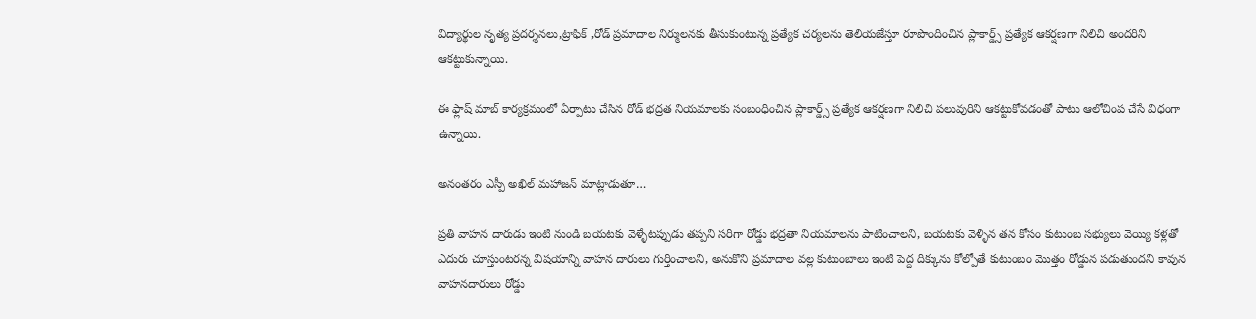విద్యార్థుల నృత్య ప్రదర్శనలు,ట్రాఫిక్ ,రోడ్ ప్రమాదాల నిర్ములనకు తీసుకుంటున్న ప్రత్యేక చర్యలను తెలియజేస్తూ రూపొందించిన ప్లాకార్డ్స్ ప్రత్యేక ఆకర్షణగా నిలిచి అందరిని ఆకట్టుకున్నాయి.

ఈ ఫ్లాష్ మాబ్ కార్యక్రమంలో ఏర్పాటు చేసిన రోడ్ భద్రత నియమాలకు సంబంధించిన ప్లాకార్డ్స్ ప్రత్యేక ఆకర్షణగా నిలిచి పలువురిని ఆకట్టుకోవడంతో పాటు ఆలోచింప చేసే విధంగా ఉన్నాయి.

అనంతరం ఎస్పీ అఖిల్ మహాజన్ మాట్లాడుతూ…

ప్రతి వాహన దారుడు ఇంటి నుండి బయటకు వెళ్ళేటప్పుడు తప్పని సరిగా రోడ్డు భద్రతా నియమాలను పాటించాలని, బయటకు వెళ్ళిన తన కోసం కుటుంబ సభ్యులు వెయ్యి కళ్లతో ఎదురు చూస్తుంటరన్న విషయాన్ని వాహన దారులు గుర్తించాలని, అనుకొని ప్రమాదాల వల్ల కుటుంబాలు ఇంటి పెద్ద దిక్కును కోల్పోతే కుటుంబం మొత్తం రోడ్డున పడుతుందని కావున వాహనదారులు రోడ్డు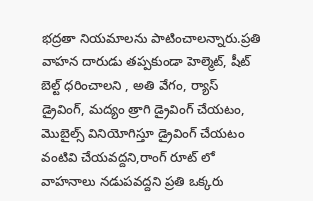భద్రతా నియమాలను పాటించాలన్నారు.ప్రతి వాహన దారుడు తప్పకుండా హెల్మెట్, షీట్ బెల్ట్ ధరించాలని , అతి వేగం, ర్యాస్ డ్రైవింగ్, మద్యం త్రాగి డ్రైవింగ్ చేయటం, మొబైల్స్ వినియోగిస్తూ డ్రైవింగ్ చేయటం వంటివి చేయవద్దని,రాంగ్ రూట్ లో వాహనాలు నడుపవద్దని ప్రతి ఒక్కరు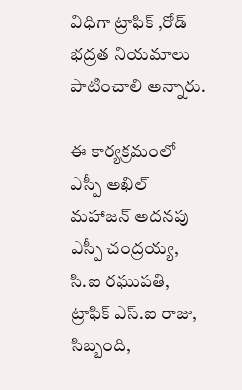విధిగా ట్రాఫిక్ ,రోడ్ భద్రత నియమాలు పాటించాలి అన్నారు.

ఈ కార్యక్రమంలో ఎస్పీ అఖిల్ మహాజన్ అదనపు ఎస్పీ చంద్రయ్య, సి.ఐ రఘుపతి, ట్రాఫిక్ ఎస్.ఐ రాజు, సిబ్బంది,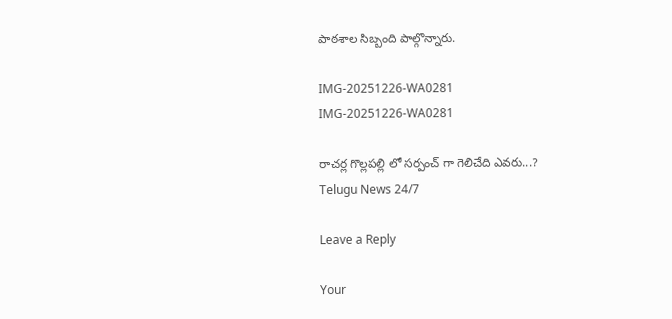పాఠశాల సిబ్బంది పాల్గొన్నారు.

IMG-20251226-WA0281
IMG-20251226-WA0281

రాచర్ల గొల్లపల్లి లో సర్పంచ్ గా గెలిచేది ఎవరు...?
Telugu News 24/7

Leave a Reply

Your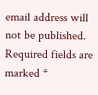email address will not be published. Required fields are marked *